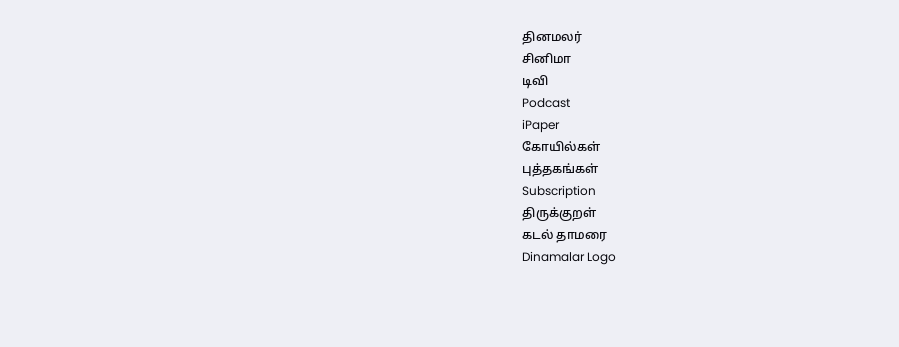தினமலர்
சினிமா
டிவி
Podcast
iPaper
கோயில்கள்
புத்தகங்கள்
Subscription
திருக்குறள்
கடல் தாமரை
Dinamalar Logo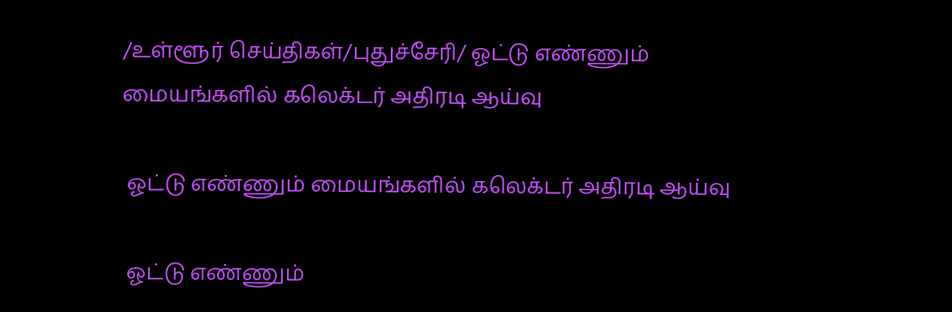/உள்ளூர் செய்திகள்/புதுச்சேரி/ ஓட்டு எண்ணும் மையங்களில் கலெக்டர் அதிரடி ஆய்வு

 ஓட்டு எண்ணும் மையங்களில் கலெக்டர் அதிரடி ஆய்வு

 ஓட்டு எண்ணும்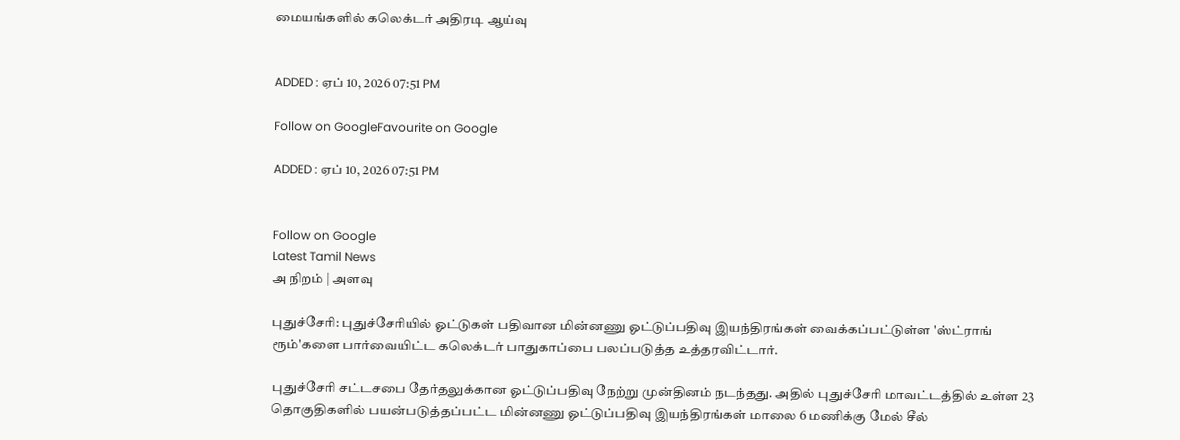மையங்களில் கலெக்டர் அதிரடி ஆய்வு


ADDED : ஏப் 10, 2026 07:51 PM

Follow on GoogleFavourite on Google

ADDED : ஏப் 10, 2026 07:51 PM


Follow on Google
Latest Tamil News
அ நிறம் | அளவு

புதுச்சேரி: புதுச்சேரியில் ஓட்டுகள் பதிவான மின்னணு ஓட்டுப்பதிவு இயந்திரங்கள் வைக்கப்பட்டுள்ள 'ஸ்ட்ராங் ரூம்'களை பார்வையிட்ட கலெக்டர் பாதுகாப்பை பலப்படுத்த உத்தரவிட்டார்.

புதுச்சேரி சட்டசபை தேர்தலுக்கான ஓட்டுப்பதிவு நேற்று முன்தினம் நடந்தது. அதில் புதுச்சேரி மாவட்டத்தில் உள்ள 23 தொகுதிகளில் பயன்படுத்தப்பட்ட மின்னணு ஓட்டுப்பதிவு இயந்திரங்கள் மாலை 6 மணிக்கு மேல் சீல்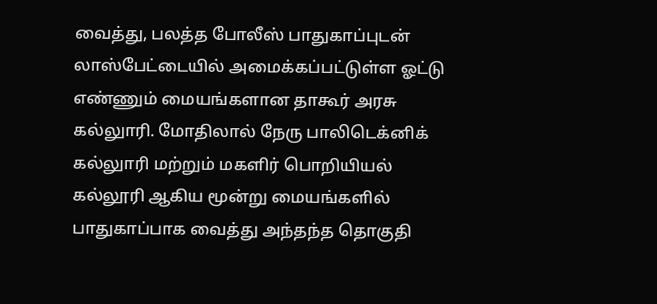வைத்து, பலத்த போலீஸ் பாதுகாப்புடன் லாஸ்பேட்டையில் அமைக்கப்பட்டுள்ள ஓட்டு எண்ணும் மையங்களான தாகூர் அரசு கல்லுாரி. மோதிலால் நேரு பாலிடெக்னிக் கல்லுாரி மற்றும் மகளிர் பொறியியல் கல்லூரி ஆகிய மூன்று மையங்களில் பாதுகாப்பாக வைத்து அந்தந்த தொகுதி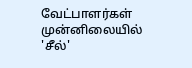வேட்பாளர்கள் முன்னிலையில் 'சீல்'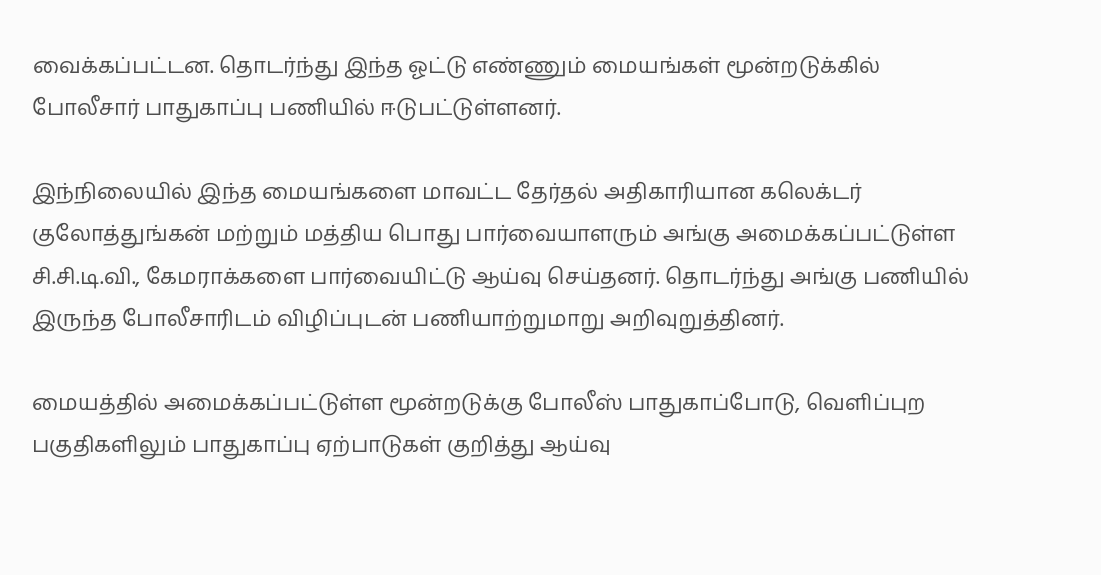வைக்கப்பட்டன. தொடர்ந்து இந்த ஓட்டு எண்ணும் மையங்கள் மூன்றடுக்கில் போலீசார் பாதுகாப்பு பணியில் ஈடுபட்டுள்ளனர்.

இந்நிலையில் இந்த மையங்களை மாவட்ட தேர்தல் அதிகாரியான கலெக்டர் குலோத்துங்கன் மற்றும் மத்திய பொது பார்வையாளரும் அங்கு அமைக்கப்பட்டுள்ள சி.சி.டி.வி., கேமராக்களை பார்வையிட்டு ஆய்வு செய்தனர். தொடர்ந்து அங்கு பணியில் இருந்த போலீசாரிடம் விழிப்புடன் பணியாற்றுமாறு அறிவுறுத்தினர்.

மையத்தில் அமைக்கப்பட்டுள்ள மூன்றடுக்கு போலீஸ் பாதுகாப்போடு, வெளிப்புற பகுதிகளிலும் பாதுகாப்பு ஏற்பாடுகள் குறித்து ஆய்வு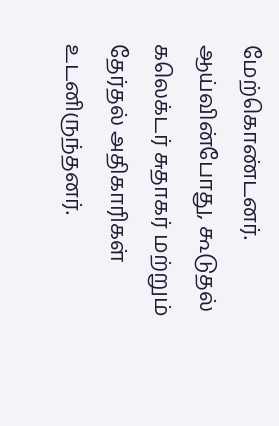மேற்கொண்டனர். ஆய்வின்போது, கூடுதல் கலெக்டர் சுதாகர் மற்றும் தேர்தல் அதிகாரிகள் உடனிருந்தனர்.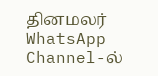தினமலர் WhatsApp Channel-ல்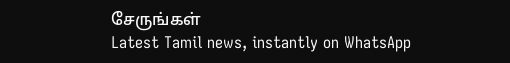சேருங்கள்
Latest Tamil news, instantly on WhatsApp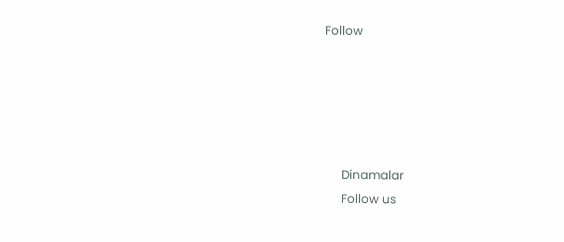Follow





      Dinamalar
      Follow us